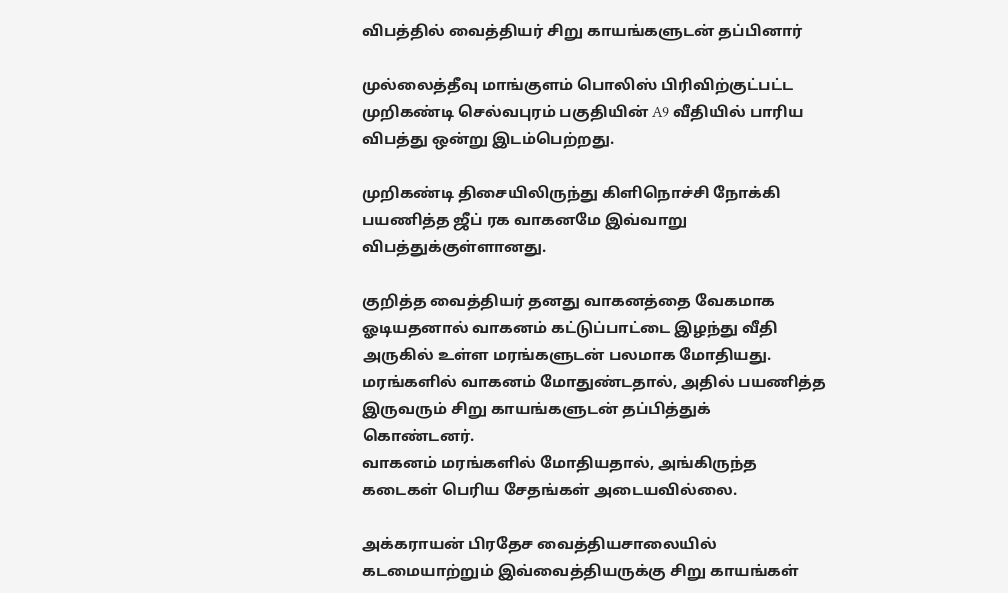விபத்தில் வைத்தியர் சிறு காயங்களுடன் தப்பினார்

முல்லைத்தீவு மாங்குளம் பொலிஸ் பிரிவிற்குட்பட்ட முறிகண்டி செல்வபுரம் பகுதியின் A9 வீதியில் பாரிய விபத்து ஒன்று இடம்பெற்றது.

முறிகண்டி திசையிலிருந்து கிளிநொச்சி நோக்கி பயணித்த ஜீப் ரக வாகனமே இவ்வாறு விபத்துக்குள்ளானது.

குறித்த வைத்தியர் தனது வாகனத்தை வேகமாக ஓடியதனால் வாகனம் கட்டுப்பாட்டை இழந்து வீதி அருகில் உள்ள மரங்களுடன் பலமாக மோதியது.
மரங்களில் வாகனம் மோதுண்டதால், அதில் பயணித்த இருவரும் சிறு காயங்களுடன் தப்பித்துக் கொண்டனர்.
வாகனம் மரங்களில் மோதியதால், அங்கிருந்த கடைகள் பெரிய சேதங்கள் அடையவில்லை.

அக்கராயன் பிரதேச வைத்தியசாலையில் கடமையாற்றும் இவ்வைத்தியருக்கு சிறு காயங்கள்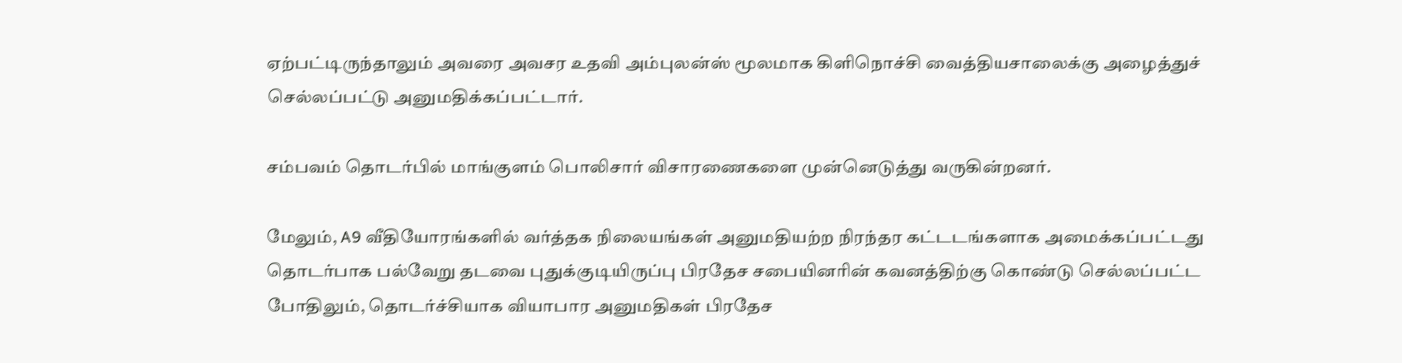ஏற்பட்டிருந்தாலும் அவரை அவசர உதவி அம்புலன்ஸ் மூலமாக கிளிநொச்சி வைத்தியசாலைக்கு அழைத்துச் செல்லப்பட்டு அனுமதிக்கப்பட்டார்.

சம்பவம் தொடர்பில் மாங்குளம் பொலிசார் விசாரணைகளை முன்னெடுத்து வருகின்றனர்.

மேலும், A9 வீதியோரங்களில் வர்த்தக நிலையங்கள் அனுமதியற்ற நிரந்தர கட்டடங்களாக அமைக்கப்பட்டது தொடர்பாக பல்வேறு தடவை புதுக்குடியிருப்பு பிரதேச சபையினரின் கவனத்திற்கு கொண்டு செல்லப்பட்ட போதிலும், தொடர்ச்சியாக வியாபார அனுமதிகள் பிரதேச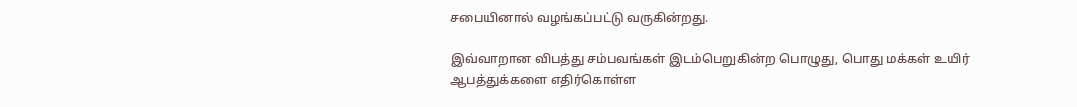சபையினால் வழங்கப்பட்டு வருகின்றது.

இவ்வாறான விபத்து சம்பவங்கள் இடம்பெறுகின்ற பொழுது, பொது மக்கள் உயிர் ஆபத்துக்களை எதிர்கொள்ள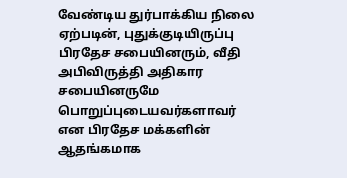வேண்டிய துர்பாக்கிய நிலை ஏற்படின், புதுக்குடியிருப்பு பிரதேச சபையினரும், வீதி அபிவிருத்தி அதிகார சபையினருமே பொறுப்புடையவர்களாவர் என பிரதேச மக்களின் ஆதங்கமாக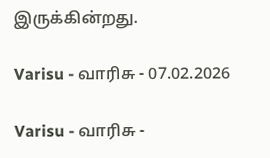இருக்கின்றது.

Varisu - வாரிசு - 07.02.2026

Varisu - வாரிசு -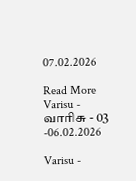07.02.2026

Read More
Varisu - வாரிசு - 03 -06.02.2026

Varisu -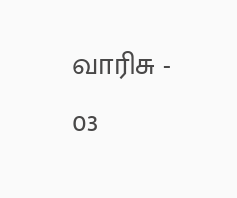வாரிசு - 03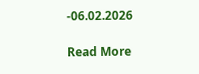-06.02.2026

Read More